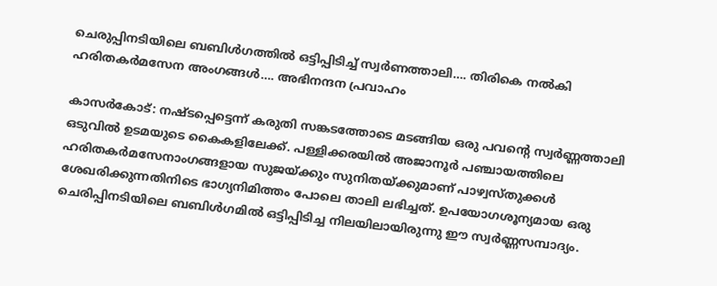ചെരുപ്പിനടിയിലെ ബബിൾഗത്തിൽ ഒട്ടിപ്പിടിച്ച് സ്വർണത്താലി…. തിരികെ നൽകി ഹരിതകർമസേന അംഗങ്ങൾ…. അഭിനന്ദന പ്രവാഹം

കാസർകോട്: നഷ്ടപ്പെട്ടെന്ന് കരുതി സങ്കടത്തോടെ മടങ്ങിയ ഒരു പവന്റെ സ്വർണ്ണത്താലി ഒടുവിൽ ഉടമയുടെ കൈകളിലേക്ക്. പള്ളിക്കരയിൽ അജാനൂർ പഞ്ചായത്തിലെ ഹരിതകർമസേനാംഗങ്ങളായ സുജയ്ക്കും സുനിതയ്ക്കുമാണ് പാഴ്വസ്തുക്കൾ ശേഖരിക്കുന്നതിനിടെ ഭാഗ്യനിമിത്തം പോലെ താലി ലഭിച്ചത്. ഉപയോഗശൂന്യമായ ഒരു ചെരിപ്പിനടിയിലെ ബബിൾഗമിൽ ഒട്ടിപ്പിടിച്ച നിലയിലായിരുന്നു ഈ സ്വർണ്ണസമ്പാദ്യം.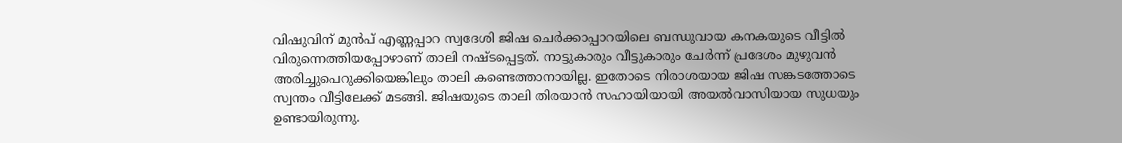വിഷുവിന് മുൻപ് എണ്ണപ്പാറ സ്വദേശി ജിഷ ചെർക്കാപ്പാറയിലെ ബന്ധുവായ കനകയുടെ വീട്ടിൽ വിരുന്നെത്തിയപ്പോഴാണ് താലി നഷ്ടപ്പെട്ടത്. നാട്ടുകാരും വീട്ടുകാരും ചേർന്ന് പ്രദേശം മുഴുവൻ അരിച്ചുപെറുക്കിയെങ്കിലും താലി കണ്ടെത്താനായില്ല. ഇതോടെ നിരാശയായ ജിഷ സങ്കടത്തോടെ സ്വന്തം വീട്ടിലേക്ക് മടങ്ങി. ജിഷയുടെ താലി തിരയാൻ സഹായിയായി അയൽവാസിയായ സുധയും ഉണ്ടായിരുന്നു.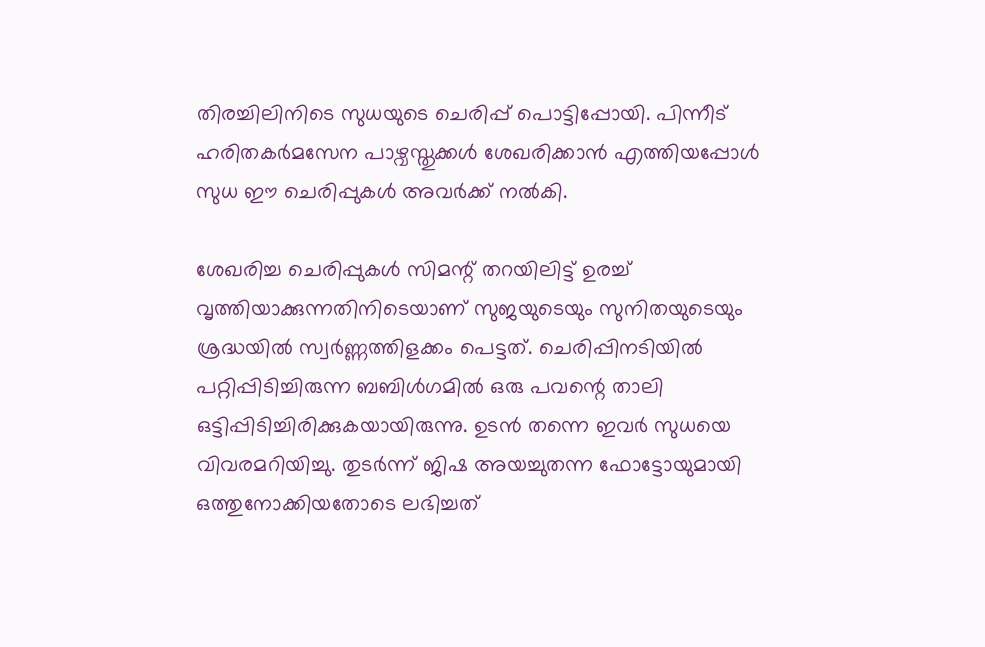തിരച്ചിലിനിടെ സുധയുടെ ചെരിപ്പ് പൊട്ടിപ്പോയി. പിന്നീട് ഹരിതകർമസേന പാഴ്വസ്തുക്കൾ ശേഖരിക്കാൻ എത്തിയപ്പോൾ സുധ ഈ ചെരിപ്പുകൾ അവർക്ക് നൽകി.

ശേഖരിച്ച ചെരിപ്പുകൾ സിമന്റ് തറയിലിട്ട് ഉരച്ച് വൃത്തിയാക്കുന്നതിനിടെയാണ് സുജയുടെയും സുനിതയുടെയും ശ്രദ്ധയിൽ സ്വർണ്ണത്തിളക്കം പെട്ടത്. ചെരിപ്പിനടിയിൽ പറ്റിപ്പിടിച്ചിരുന്ന ബബിൾഗമിൽ ഒരു പവന്റെ താലി ഒട്ടിപ്പിടിച്ചിരിക്കുകയായിരുന്നു. ഉടൻ തന്നെ ഇവർ സുധയെ വിവരമറിയിച്ചു. തുടർന്ന് ജിഷ അയച്ചുതന്ന ഫോട്ടോയുമായി ഒത്തുനോക്കിയതോടെ ലഭിച്ചത്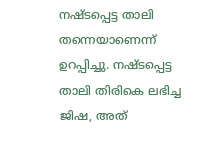നഷ്ടപ്പെട്ട താലി തന്നെയാണെന്ന് ഉറപ്പിച്ചു. നഷ്ടപ്പെട്ട താലി തിരികെ ലഭിച്ച ജിഷ, അത്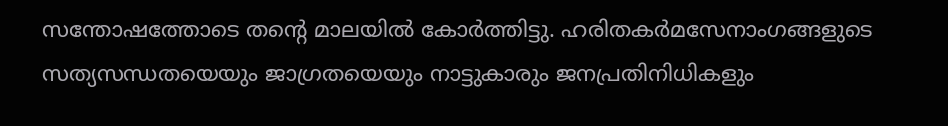സന്തോഷത്തോടെ തന്റെ മാലയിൽ കോർത്തിട്ടു. ഹരിതകർമസേനാംഗങ്ങളുടെ സത്യസന്ധതയെയും ജാഗ്രതയെയും നാട്ടുകാരും ജനപ്രതിനിധികളും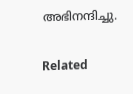അഭിനന്ദിച്ചു.

Related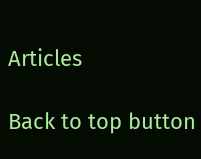Articles

Back to top button